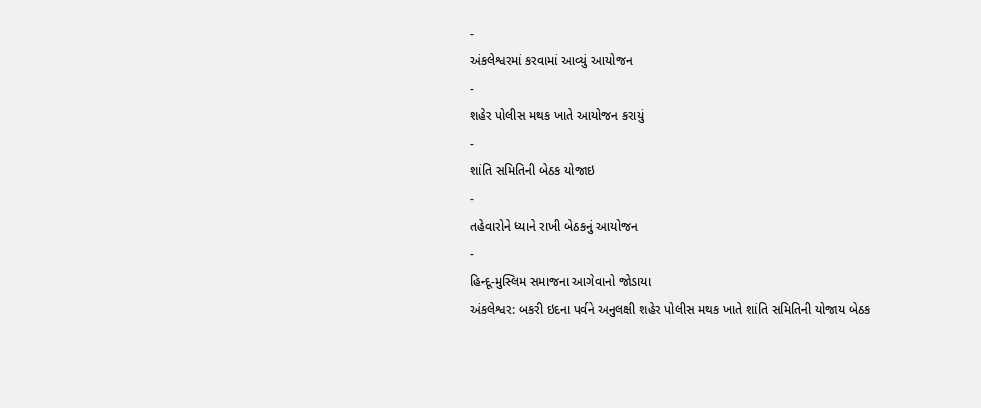-
અંકલેશ્વરમાં કરવામાં આવ્યું આયોજન
-
શહેર પોલીસ મથક ખાતે આયોજન કરાયું
-
શાંતિ સમિતિની બેઠક યોજાઇ
-
તહેવારોને ધ્યાને રાખી બેઠકનું આયોજન
-
હિન્દૂ-મુસ્લિમ સમાજના આગેવાનો જોડાયા
અંકલેશ્વર: બકરી ઇદના પર્વને અનુલક્ષી શહેર પોલીસ મથક ખાતે શાંતિ સમિતિની યોજાય બેઠક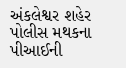અંકલેશ્વર શહેર પોલીસ મથકના પીઆઈની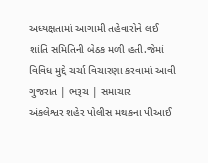અધ્યક્ષતામાં આગામી તહેવારોને લઈ શાંતિ સમિતિની બેઠક મળી હતી.જેમાં વિવિધ મુદ્દે ચર્ચા વિચારણા કરવામાં આવી ગુજરાત | ભરૂચ | સમાચાર
અંકલેશ્વર શહેર પોલીસ મથકના પીઆઈ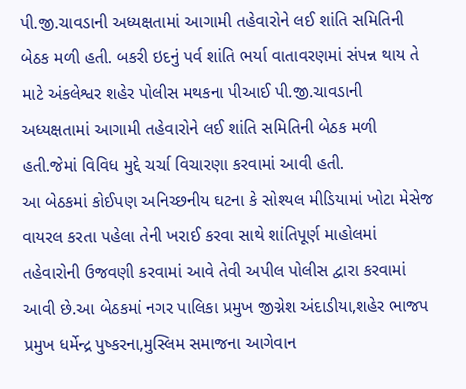પી.જી.ચાવડાની અધ્યક્ષતામાં આગામી તહેવારોને લઈ શાંતિ સમિતિની બેઠક મળી હતી. બકરી ઇદનું પર્વ શાંતિ ભર્યા વાતાવરણમાં સંપન્ન થાય તે માટે અંકલેશ્વર શહેર પોલીસ મથકના પીઆઈ પી.જી.ચાવડાની અધ્યક્ષતામાં આગામી તહેવારોને લઈ શાંતિ સમિતિની બેઠક મળી હતી.જેમાં વિવિધ મુદ્દે ચર્ચા વિચારણા કરવામાં આવી હતી.
આ બેઠકમાં કોઈપણ અનિચ્છનીય ઘટના કે સોશ્યલ મીડિયામાં ખોટા મેસેજ વાયરલ કરતા પહેલા તેની ખરાઈ કરવા સાથે શાંતિપૂર્ણ માહોલમાં તહેવારોની ઉજવણી કરવામાં આવે તેવી અપીલ પોલીસ દ્વારા કરવામાં આવી છે.આ બેઠકમાં નગર પાલિકા પ્રમુખ જીગ્નેશ અંદાડીયા,શહેર ભાજપ પ્રમુખ ધર્મેન્દ્ર પુષ્કરના,મુસ્લિમ સમાજના આગેવાન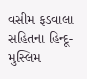વસીમ ફડવાલા સહિતના હિન્દૂ-મુસ્લિમ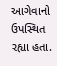આગેવાનો ઉપસ્થિત રહ્યા હતા.